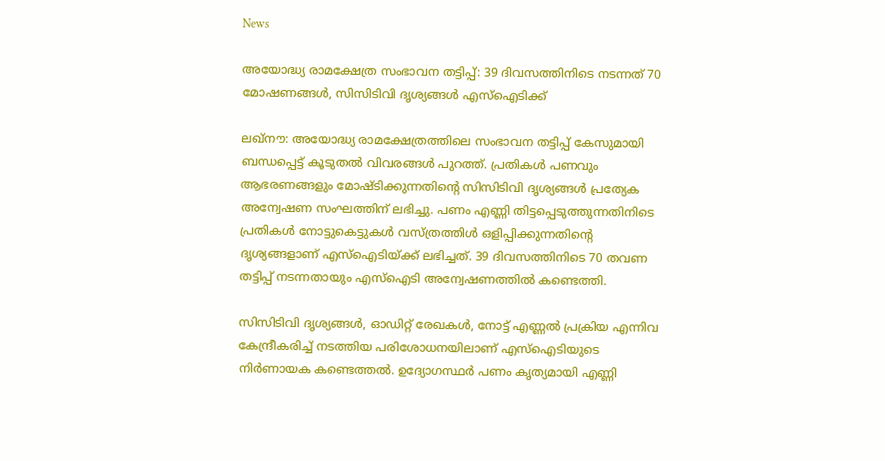News

അയോദ്ധ്യ രാമക്ഷേത്ര സംഭാവന തട്ടിപ്പ്: 39 ദിവസത്തിനിടെ നടന്നത് 70 മോഷണങ്ങൾ, സിസിടിവി ദൃശ്യങ്ങൾ എസ്ഐടിക്ക്

ലഖ്നൗ: അയോദ്ധ്യ രാമക്ഷേത്രത്തിലെ സംഭാവന തട്ടിപ്പ് കേസുമായി ബന്ധപ്പെട്ട് കൂടുതൽ വിവരങ്ങൾ പുറത്ത്. പ്രതികൾ പണവും ആഭരണങ്ങളും മോഷ്ടിക്കുന്നതിന്റെ സിസിടിവി ദൃശ്യങ്ങൾ പ്രത്യേക അന്വേഷണ സംഘത്തിന് ലഭിച്ചു. പണം എണ്ണി തിട്ടപ്പെടുത്തുന്നതിനിടെ പ്രതികൾ നോട്ടുകെട്ടുകൾ വസ്ത്രത്തിൾ ഒളിപ്പിക്കുന്നതിന്റെ ദൃശ്യങ്ങളാണ് എസ്ഐടിയ്ക്ക് ലഭിച്ചത്. 39 ദിവസത്തിനിടെ 70 തവണ തട്ടിപ്പ് നടന്നതായും എസ്‌ഐടി അന്വേഷണത്തിൽ കണ്ടെത്തി.

സിസിടിവി ദൃശ്യങ്ങൾ, ഓഡിറ്റ് രേഖകൾ, നോട്ട് എണ്ണൽ പ്രക്രിയ എന്നിവ കേന്ദ്രീകരിച്ച് നടത്തിയ പരിശോധനയിലാണ് എസ്ഐടിയുടെ നിർണായക കണ്ടെത്തൽ. ഉദ്യോഗസ്ഥർ പണം കൃത്യമായി എണ്ണി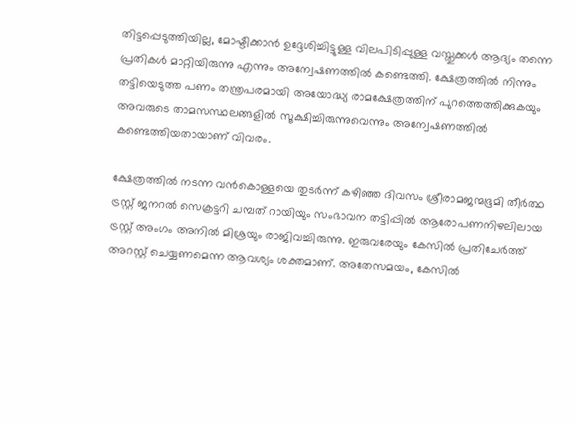തിട്ടപ്പെടുത്തിയില്ല, മോഷ്ടിക്കാൻ ഉദ്ദേശിച്ചിട്ടുള്ള വിലപിടിപ്പുള്ള വസ്തുക്കൾ ആദ്യം തന്നെ പ്രതികൾ മാറ്റിയിരുന്നു എന്നും അന്വേഷണത്തിൽ കണ്ടെത്തി. ക്ഷേത്രത്തിൽ നിന്നും തട്ടിയെടുത്ത പണം തന്ത്രപരമായി അയോദ്ധ്യ രാമക്ഷേത്രത്തിന് പുറത്തെത്തിക്കുകയും അവരുടെ താമസസ്ഥലങ്ങളിൽ സൂക്ഷിച്ചിരുന്നുവെന്നും അന്വേഷണത്തിൽ കണ്ടെത്തിയതായാണ് വിവരം.

ക്ഷേത്രത്തിൽ നടന്ന വൻകൊള്ളയെ തുടർന്ന് കഴി‌ഞ്ഞ ദിവസം ശ്രീരാമജന്മഭൂമി തീ‌ർത്ഥ ട്രസ്റ്റ് ജനറൽ സെക്രട്ടറി ചമ്പത് റായിയും സംഭാവന തട്ടിപ്പിൽ ആരോപണനിഴലിലായ ട്രസ്റ്റ് അംഗം അനിൽ മിശ്രയും രാജിവച്ചിരുന്നു. ഇരുവരേയും കേസിൽ പ്രതിചേർത്ത് അറസ്റ്റ് ചെയ്യണമെന്ന ആവശ്യം ശക്തമാണ്. അതേസമയം, കേസിൽ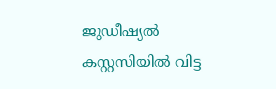ജുഡീഷ്യൽ കസ്റ്റസിയിൽ വിട്ട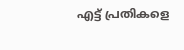എട്ട് പ്രതികളെ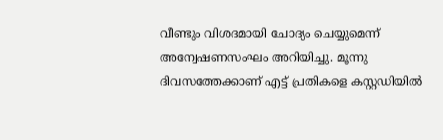വീണ്ടും വിശദമായി ചോദ്യം ചെയ്യുമെന്ന് അന്വേഷണസംഘം അറിയിച്ചു. മൂന്നു ദിവസത്തേക്കാണ് എട്ട് പ്രതികളെ കസ്റ്റഡിയിൽ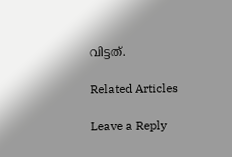വിട്ടത്.

Related Articles

Leave a Reply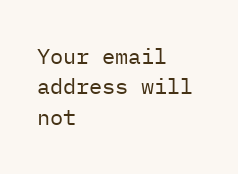Your email address will not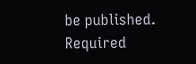be published. Required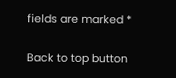fields are marked *

Back to top button